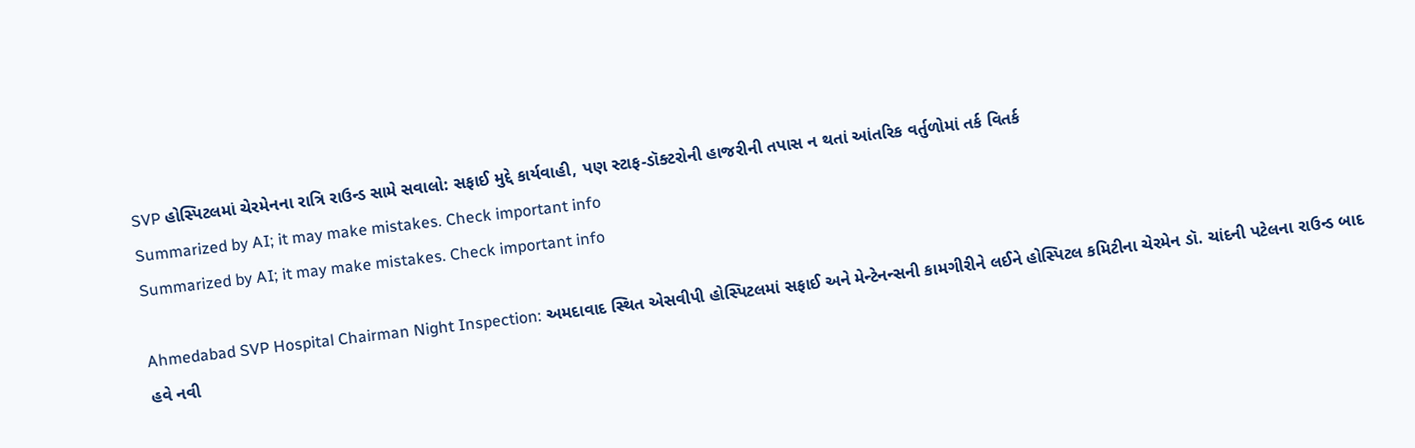SVP હોસ્પિટલમાં ચેરમેનના રાત્રિ રાઉન્ડ સામે સવાલો: સફાઈ મુદ્દે કાર્યવાહી, પણ સ્ટાફ-ડૉક્ટરોની હાજરીની તપાસ ન થતાં આંતરિક વર્તુળોમાં તર્ક વિતર્ક
Summarized by AI; it may make mistakes. Check important info
Summarized by AI; it may make mistakes. Check important info

Ahmedabad SVP Hospital Chairman Night Inspection: અમદાવાદ સ્થિત એસવીપી હોસ્પિટલમાં સફાઈ અને મેન્ટેનન્સની કામગીરીને લઈને હોસ્પિટલ કમિટીના ચેરમેન ડૉ. ચાંદની પટેલના રાઉન્ડ બાદ હવે નવી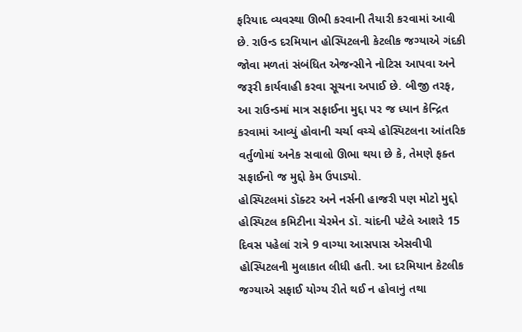ફરિયાદ વ્યવસ્થા ઊભી કરવાની તૈયારી કરવામાં આવી છે. રાઉન્ડ દરમિયાન હોસ્પિટલની કેટલીક જગ્યાએ ગંદકી જોવા મળતાં સંબંધિત એજન્સીને નોટિસ આપવા અને જરૂરી કાર્યવાહી કરવા સૂચના અપાઈ છે. બીજી તરફ, આ રાઉન્ડમાં માત્ર સફાઈના મુદ્દા પર જ ધ્યાન કેન્દ્રિત કરવામાં આવ્યું હોવાની ચર્ચા વચ્ચે હોસ્પિટલના આંતરિક વર્તુળોમાં અનેક સવાલો ઊભા થયા છે કે, તેમણે ફક્ત સફાઈનો જ મુદ્દો કેમ ઉપાડ્યો.
હોસ્પિટલમાં ડૉક્ટર અને નર્સની હાજરી પણ મોટો મુદ્દો
હોસ્પિટલ કમિટીના ચેરમેન ડૉ. ચાંદની પટેલે આશરે 15 દિવસ પહેલાં રાત્રે 9 વાગ્યા આસપાસ એસવીપી હોસ્પિટલની મુલાકાત લીધી હતી. આ દરમિયાન કેટલીક જગ્યાએ સફાઈ યોગ્ય રીતે થઈ ન હોવાનું તથા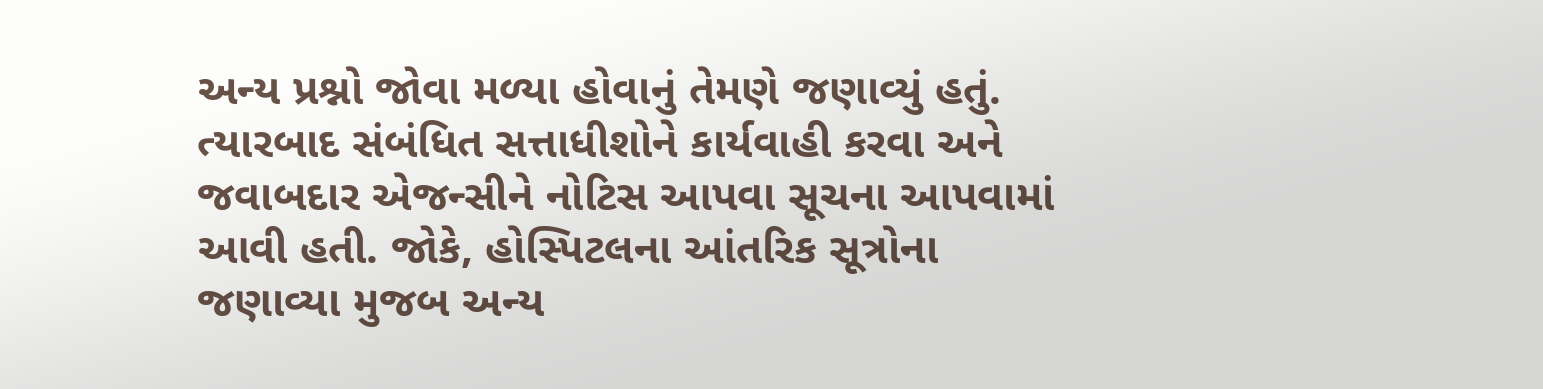અન્ય પ્રશ્નો જોવા મળ્યા હોવાનું તેમણે જણાવ્યું હતું. ત્યારબાદ સંબંધિત સત્તાધીશોને કાર્યવાહી કરવા અને જવાબદાર એજન્સીને નોટિસ આપવા સૂચના આપવામાં આવી હતી. જોકે, હોસ્પિટલના આંતરિક સૂત્રોના જણાવ્યા મુજબ અન્ય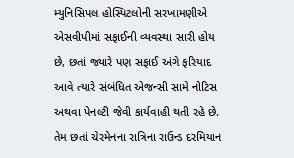મ્યુનિસિપલ હોસ્પિટલોની સરખામણીએ એસવીપીમાં સફાઈની વ્યવસ્થા સારી હોય છે, છતાં જ્યારે પણ સફાઈ અંગે ફરિયાદ આવે ત્યારે સંબંધિત એજન્સી સામે નોટિસ અથવા પેનલ્ટી જેવી કાર્યવાહી થતી રહે છે. તેમ છતાં ચેરમેનના રાત્રિના રાઉન્ડ દરમિયાન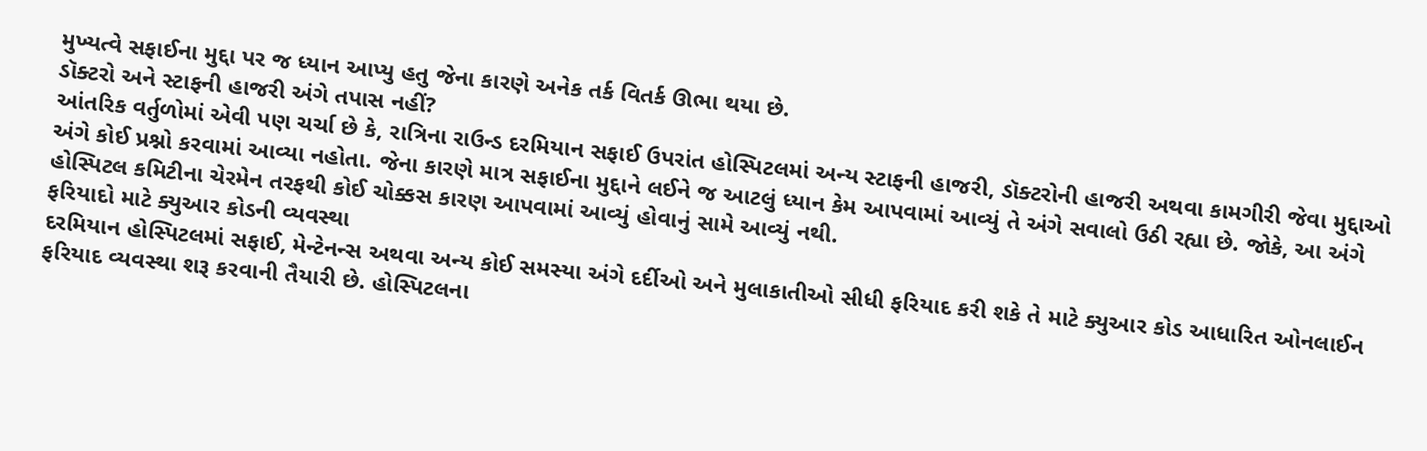મુખ્યત્વે સફાઈના મુદ્દા પર જ ધ્યાન આપ્યુ હતુ જેના કારણે અનેક તર્ક વિતર્ક ઊભા થયા છે.
ડૉક્ટરો અને સ્ટાફની હાજરી અંગે તપાસ નહીં?
આંતરિક વર્તુળોમાં એવી પણ ચર્ચા છે કે, રાત્રિના રાઉન્ડ દરમિયાન સફાઈ ઉપરાંત હોસ્પિટલમાં અન્ય સ્ટાફની હાજરી, ડૉક્ટરોની હાજરી અથવા કામગીરી જેવા મુદ્દાઓ અંગે કોઈ પ્રશ્નો કરવામાં આવ્યા નહોતા. જેના કારણે માત્ર સફાઈના મુદ્દાને લઈને જ આટલું ધ્યાન કેમ આપવામાં આવ્યું તે અંગે સવાલો ઉઠી રહ્યા છે. જોકે, આ અંગે હોસ્પિટલ કમિટીના ચેરમેન તરફથી કોઈ ચોક્કસ કારણ આપવામાં આવ્યું હોવાનું સામે આવ્યું નથી.
ફરિયાદો માટે ક્યુઆર કોડની વ્યવસ્થા
દરમિયાન હોસ્પિટલમાં સફાઈ, મેન્ટેનન્સ અથવા અન્ય કોઈ સમસ્યા અંગે દર્દીઓ અને મુલાકાતીઓ સીધી ફરિયાદ કરી શકે તે માટે ક્યુઆર કોડ આધારિત ઓનલાઈન ફરિયાદ વ્યવસ્થા શરૂ કરવાની તૈયારી છે. હોસ્પિટલના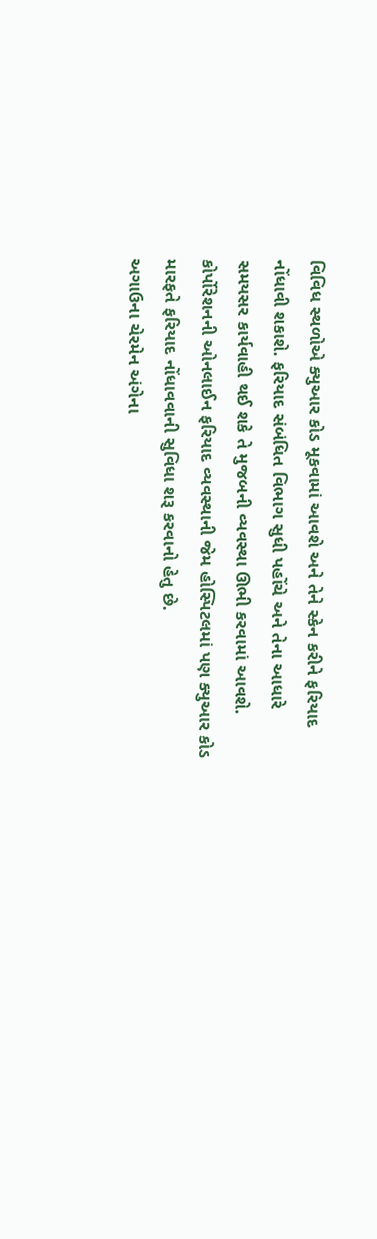વિવિધ સ્થળોએ ક્યુઆર કોડ મૂકવામાં આવશે અને તેને સ્કેન કરીને ફરિયાદ નોંધાવી શકાશે. ફરિયાદ સંબંધિત વિભાગ સુધી પહોંચે અને તેના આધારે સમયસર કાર્યવાહી થઈ શકે તે મુજબની વ્યવસ્થા ઊભી કરવામાં આવશે. કોર્પોરેશનની ઓનલાઈન ફરિયાદ વ્યવસ્થાની જેમ હોસ્પિટલમાં પણ ક્યુઆર કોડ મારફતે ફરિયાદ નોંધાવવાની સુવિધા શરૂ કરવાનો હેતુ છે.
અગાઉના ચેરમેન અંગેના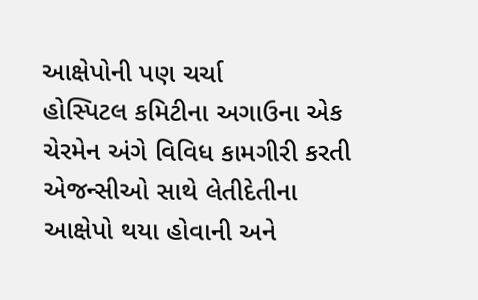આક્ષેપોની પણ ચર્ચા
હોસ્પિટલ કમિટીના અગાઉના એક ચેરમેન અંગે વિવિધ કામગીરી કરતી એજન્સીઓ સાથે લેતીદેતીના આક્ષેપો થયા હોવાની અને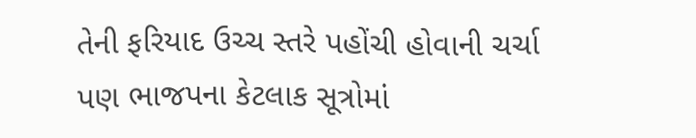તેની ફરિયાદ ઉચ્ચ સ્તરે પહોંચી હોવાની ચર્ચા પણ ભાજપના કેટલાક સૂત્રોમાં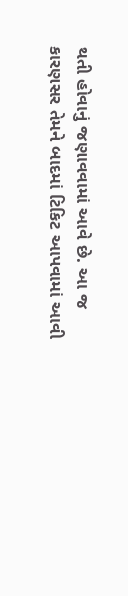થતી હોવાનું જણાવવામાં આવે છે. આ જ કારણસર તેમને બાદમાં ટિકિટ આપવામાં આવી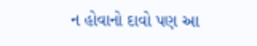ન હોવાનો દાવો પણ આ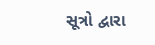સૂત્રો દ્વારા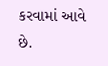કરવામાં આવે છે.